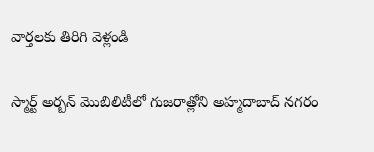వార్తలకు తిరిగి వెళ్లండి

స్మార్ట్ అర్బన్ మొబిలిటీలో గుజరాత్లోని అహ్మదాబాద్ నగరం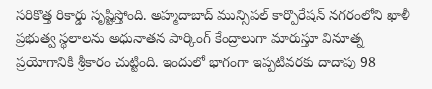సరికొత్త రికార్డు సృష్టిస్తోంది. అహ్మదాబాద్ మున్సిపల్ కార్పొరేషన్ నగరంలోని ఖాళీ ప్రభుత్వ స్థలాలను అధునాతన పార్కింగ్ కేంద్రాలుగా మారుస్తూ వినూత్న ప్రయోగానికి శ్రీకారం చుట్టింది. ఇందులో భాగంగా ఇప్పటివరకు దాదాపు 98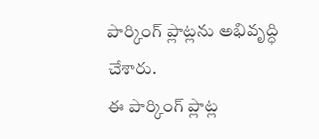పార్కింగ్ ప్లాట్లను అభివృద్ధి చేశారు.
ఈ పార్కింగ్ ప్లాట్ల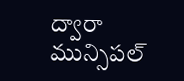ద్వారా మున్సిపల్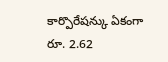కార్పొరేషన్కు ఏకంగా రూ. 2.62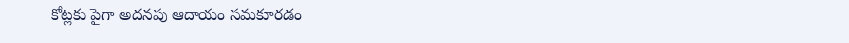కోట్లకు పైగా అదనపు ఆదాయం సమకూరడం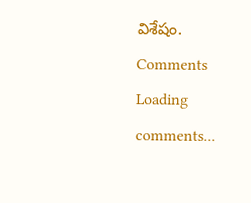విశేషం.
Comments
Loading comments...